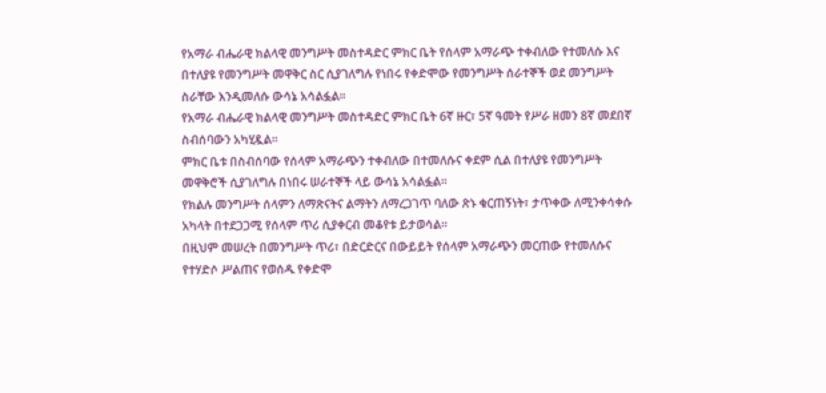የአማራ ብሔራዊ ክልላዊ መንግሥት መስተዳድር ምክር ቤት የሰላም አማራጭ ተቀብለው የተመለሱ እና በተለያዩ የመንግሥት መዋቅር ስር ሲያገለግሉ የነበሩ የቀድሞው የመንግሥት ሰራተኞች ወደ መንግሥት ስራቸው እንዲመለሱ ውሳኔ አሳልፏል።
የአማራ ብሔራዊ ክልላዊ መንግሥት መስተዳድር ምክር ቤት 6ኛ ዙር፣ 5ኛ ዓመት የሥራ ዘመን 8ኛ መደበኛ ስብሰባውን አካሂዷል።
ምክር ቤቱ በስብሰባው የሰላም አማራጭን ተቀብለው በተመለሱና ቀደም ሲል በተለያዩ የመንግሥት መዋቅሮች ሲያገለግሉ በነበሩ ሠራተኞች ላይ ውሳኔ አሳልፏል።
የክልሉ መንግሥት ሰላምን ለማጽናትና ልማትን ለማረጋገጥ ባለው ጽኑ ቁርጠኝነት፣ ታጥቀው ለሚንቀሳቀሱ አካላት በተደጋጋሚ የሰላም ጥሪ ሲያቀርብ መቆየቱ ይታወሳል።
በዚህም መሠረት በመንግሥት ጥሪ፣ በድርድርና በውይይት የሰላም አማራጭን መርጠው የተመለሱና የተሃድሶ ሥልጠና የወሰዱ የቀድሞ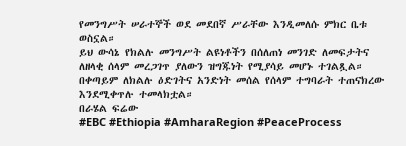የመንግሥት ሠራተኞች ወደ መደበኛ ሥራቸው እንዲመለሱ ምክር ቤቱ ወስኗል።
ይህ ውሳኔ የክልሉ መንግሥት ልዩነቶችን በሰለጠነ መንገድ ለመፍታትና ለዘላቂ ሰላም መረጋገጥ ያለውን ዝግጁነት የሚያሳይ መሆኑ ተገልጿል።
በቀጣይም ለክልሉ ዕድገትና አንድነት መሰል የሰላም ተግባራት ተጠናክረው እንደሚቀጥሉ ተመላክቷል።
በራሄል ፍሬው
#EBC #Ethiopia #AmharaRegion #PeaceProcess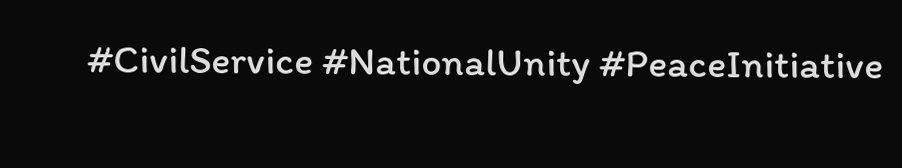#CivilService #NationalUnity #PeaceInitiative